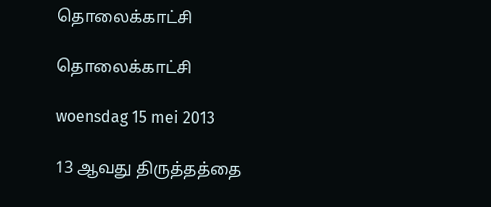தொலைக்காட்சி

தொலைக்காட்சி

woensdag 15 mei 2013

13 ஆவது திருத்தத்தை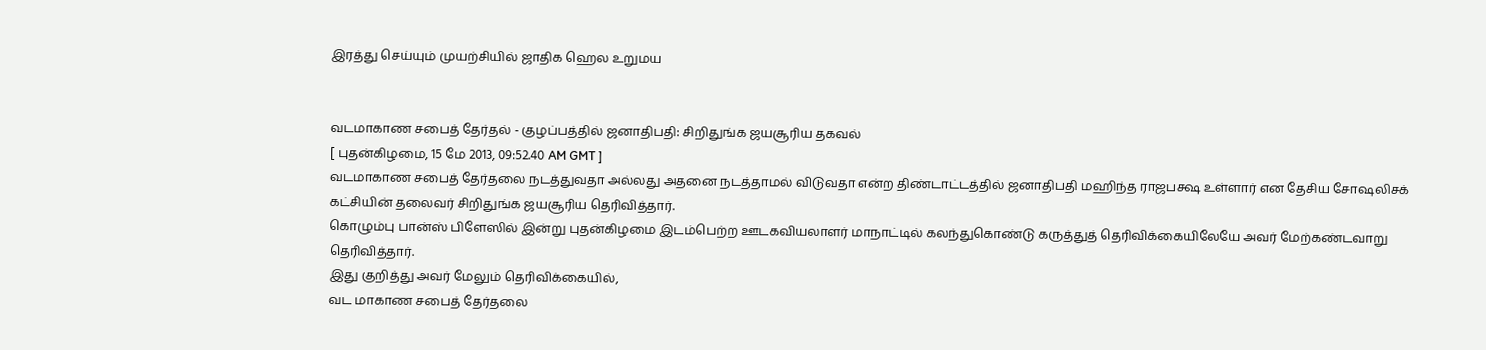இரத்து செய்யும் முயற்சியில் ஜாதிக ஹெல உறுமய


வடமாகாண சபைத் தேர்தல் - குழப்பத்தில் ஜனாதிபதி: சிறிதுங்க ஜயசூரிய தகவல்
[ புதன்கிழமை, 15 மே 2013, 09:52.40 AM GMT ]
வடமாகாண சபைத் தேர்தலை நடத்துவதா அல்லது அதனை நடத்தாமல் விடுவதா என்ற திண்டாட்டத்தில் ஜனாதிபதி மஹிந்த ராஜபக்ஷ உள்ளார் என தேசிய சோஷலிசக் கட்சியின் தலைவர் சிறிதுங்க ஜயசூரிய தெரிவித்தார்.
கொழும்பு பான்ஸ் பிளேஸில் இன்று புதன்கிழமை இடம்பெற்ற ஊடகவியலாளர் மாநாட்டில் கலந்துகொண்டு கருத்துத் தெரிவிக்கையிலேயே அவர் மேற்கண்டவாறு தெரிவித்தார்.
இது குறித்து அவர் மேலும் தெரிவிக்கையில்,
வட மாகாண சபைத் தேர்தலை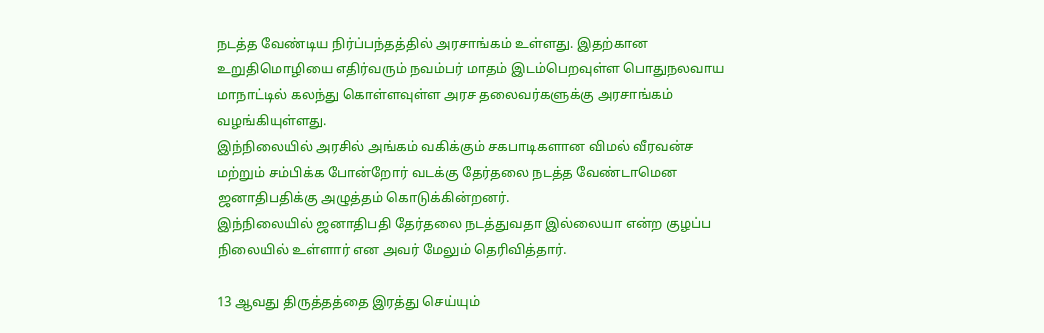நடத்த வேண்டிய நிர்ப்பந்தத்தில் அரசாங்கம் உள்ளது. இதற்கான உறுதிமொழியை எதிர்வரும் நவம்பர் மாதம் இடம்பெறவுள்ள பொதுநலவாய மாநாட்டில் கலந்து கொள்ளவுள்ள அரச தலைவர்களுக்கு அரசாங்கம் வழங்கியுள்ளது.
இந்நிலையில் அரசில் அங்கம் வகிக்கும் சகபாடிகளான விமல் வீரவன்ச மற்றும் சம்பிக்க போன்றோர் வடக்கு தேர்தலை நடத்த வேண்டாமென ஜனாதிபதிக்கு அழுத்தம் கொடுக்கின்றனர்.
இந்நிலையில் ஜனாதிபதி தேர்தலை நடத்துவதா இல்லையா என்ற குழப்ப நிலையில் உள்ளார் என அவர் மேலும் தெரிவித்தார்.

13 ஆவது திருத்தத்தை இரத்து செய்யும்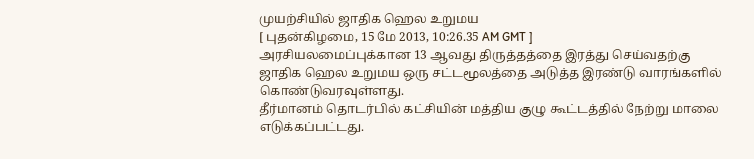முயற்சியில் ஜாதிக ஹெல உறுமய
[ புதன்கிழமை, 15 மே 2013, 10:26.35 AM GMT ]
அரசியலமைப்புக்கான 13 ஆவது திருத்தத்தை இரத்து செய்வதற்கு ஜாதிக ஹெல உறுமய ஒரு சட்டமூலத்தை அடுத்த இரண்டு வாரங்களில் கொண்டுவரவுள்ளது.
தீர்மானம் தொடர்பில் கட்சியின் மத்திய குழு கூட்டத்தில் நேற்று மாலை எடுக்கப்பட்டது.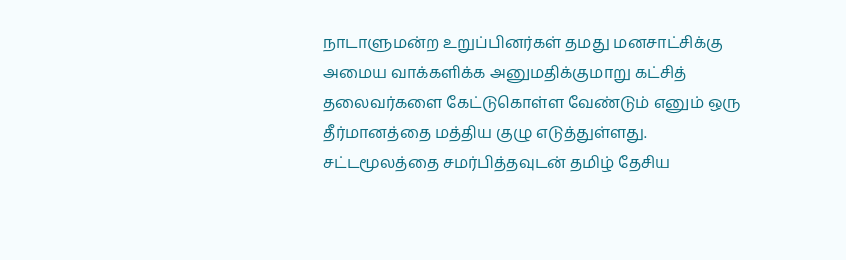நாடாளுமன்ற உறுப்பினர்கள் தமது மனசாட்சிக்கு அமைய வாக்களிக்க அனுமதிக்குமாறு கட்சித் தலைவர்களை கேட்டுகொள்ள வேண்டும் எனும் ஒரு தீர்மானத்தை மத்திய குழு எடுத்துள்ளது.
சட்டமூலத்தை சமர்பித்தவுடன் தமிழ் தேசிய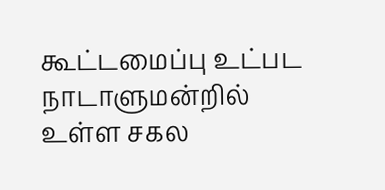கூட்டமைப்பு உட்பட நாடாளுமன்றில் உள்ள சகல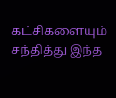கட்சிகளையும் சந்தித்து இந்த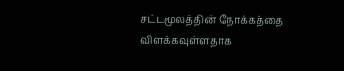சட்டமூலத்தின் நோக்கத்தை விளக்கவுள்ளதாக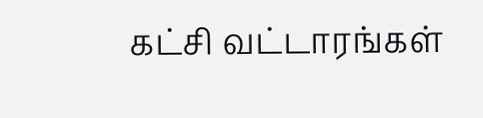கட்சி வட்டாரங்கள்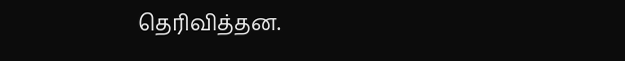தெரிவித்தன.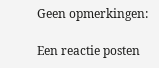Geen opmerkingen:

Een reactie posten